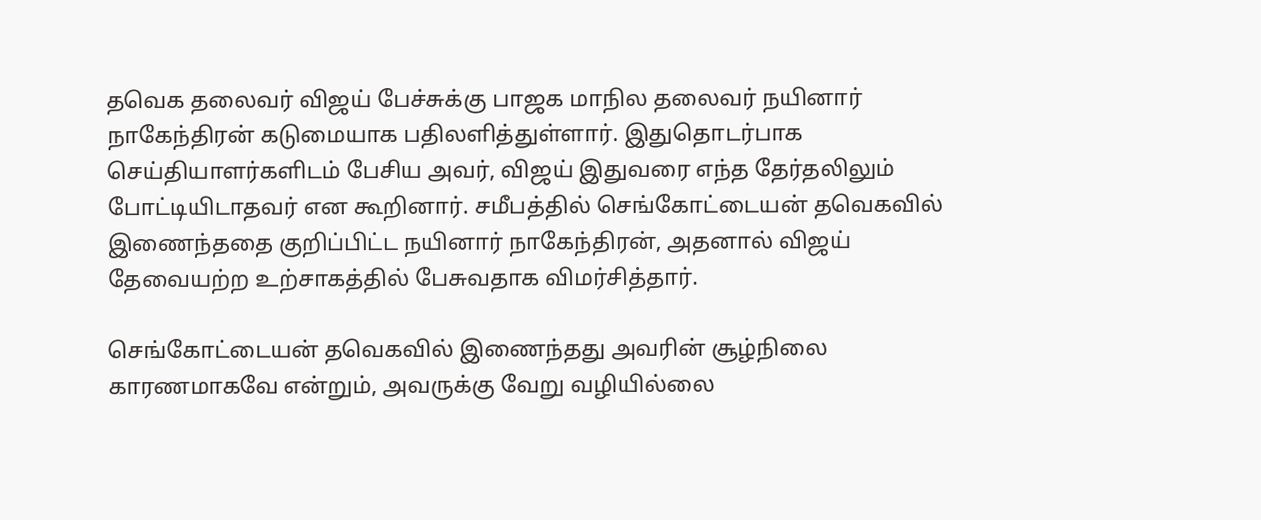தவெக தலைவர் விஜய் பேச்சுக்கு பாஜக மாநில தலைவர் நயினார் நாகேந்திரன் கடுமையாக பதிலளித்துள்ளார். இதுதொடர்பாக செய்தியாளர்களிடம் பேசிய அவர், விஜய் இதுவரை எந்த தேர்தலிலும் போட்டியிடாதவர் என கூறினார். சமீபத்தில் செங்கோட்டையன் தவெகவில் இணைந்ததை குறிப்பிட்ட நயினார் நாகேந்திரன், அதனால் விஜய் தேவையற்ற உற்சாகத்தில் பேசுவதாக விமர்சித்தார்.

செங்கோட்டையன் தவெகவில் இணைந்தது அவரின் சூழ்நிலை காரணமாகவே என்றும், அவருக்கு வேறு வழியில்லை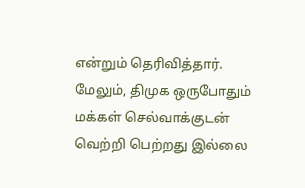என்றும் தெரிவித்தார். மேலும், திமுக ஒருபோதும் மக்கள் செல்வாக்குடன் வெற்றி பெற்றது இல்லை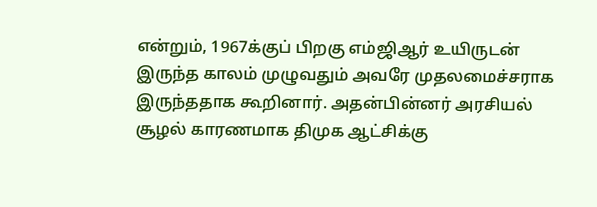என்றும், 1967க்குப் பிறகு எம்ஜிஆர் உயிருடன் இருந்த காலம் முழுவதும் அவரே முதலமைச்சராக இருந்ததாக கூறினார். அதன்பின்னர் அரசியல் சூழல் காரணமாக திமுக ஆட்சிக்கு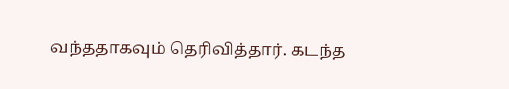வந்ததாகவும் தெரிவித்தார். கடந்த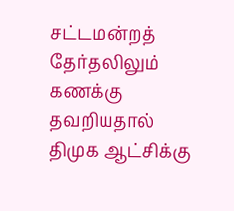சட்டமன்றத் தேர்தலிலும் கணக்கு தவறியதால் திமுக ஆட்சிக்கு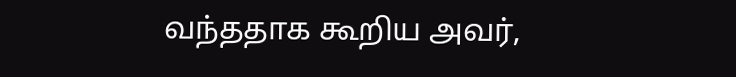வந்ததாக கூறிய அவர்,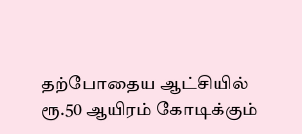தற்போதைய ஆட்சியில் ரூ.50 ஆயிரம் கோடிக்கும்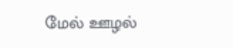மேல் ஊழல்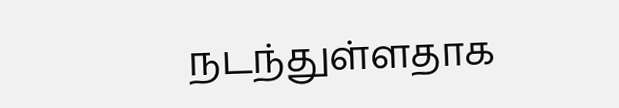நடந்துள்ளதாக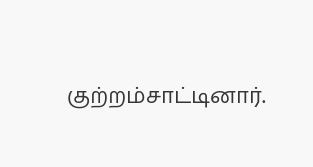குற்றம்சாட்டினார்.